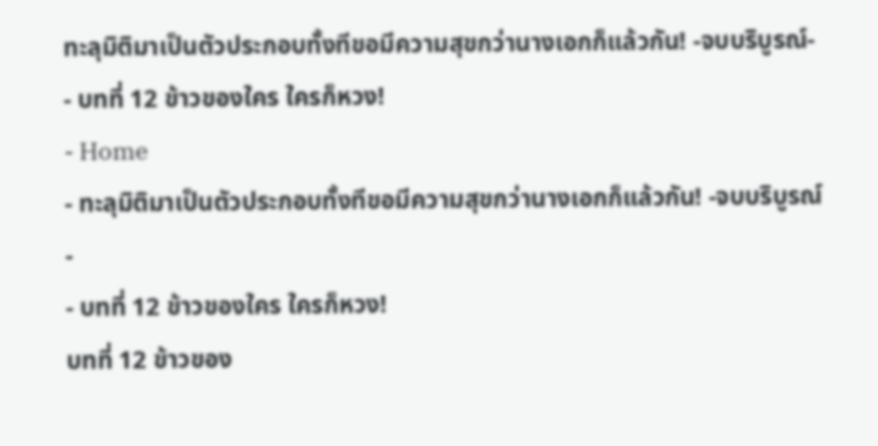ทะลุมิติมาเป็นตัวประกอบทั้งทีขอมีความสุขกว่านางเอกก็แล้วกัน! -จบบริบูรณ์- - บทที่ 12 ข้าวของใคร ใครก็หวง!
- Home
- ทะลุมิติมาเป็นตัวประกอบทั้งทีขอมีความสุขกว่านางเอกก็แล้วกัน! -จบบริบูรณ์-
- บทที่ 12 ข้าวของใคร ใครก็หวง!
บทที่ 12 ข้าวของ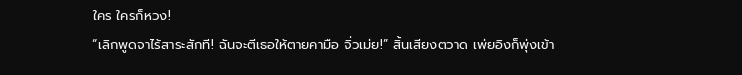ใคร ใครก็หวง!
“เลิกพูดจาไร้สาระสักที! ฉันจะตีเธอให้ตายคามือ จิ่วเม่ย!” สิ้นเสียงตวาด เพ่ยอิงก็พุ่งเข้า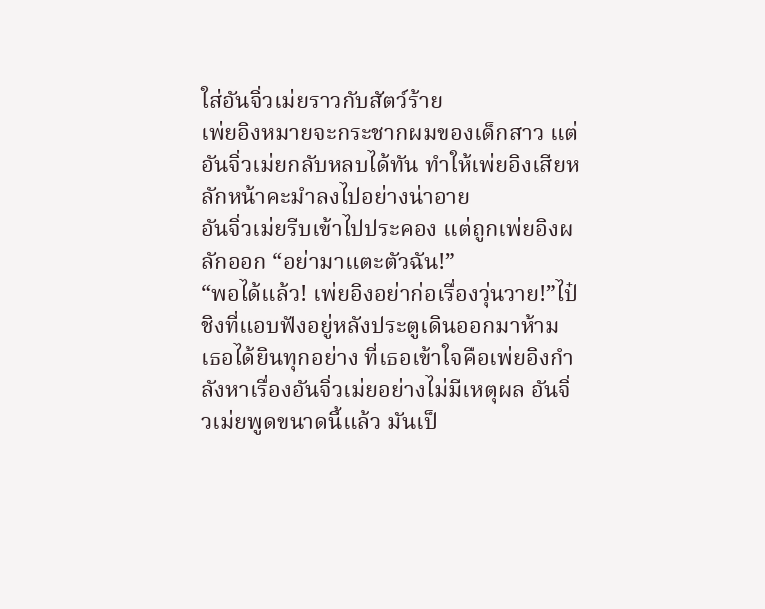ใส่อันจิ่วเม่ยราวกับสัตว์ร้าย
เพ่ยอิงหมายจะกระชากผมของเด็กสาว แต่อันจิ่วเม่ยกลับหลบได้ทัน ทำให้เพ่ยอิงเสียหลักหน้าคะมำลงไปอย่างน่าอาย
อันจิ่วเม่ยรีบเข้าไปประคอง แต่ถูกเพ่ยอิงผลักออก “อย่ามาแตะตัวฉัน!”
“พอได้แล้ว! เพ่ยอิงอย่าก่อเรื่องวุ่นวาย!”ไป๋ชิงที่แอบฟังอยู่หลังประตูเดินออกมาห้าม เธอได้ยินทุกอย่าง ที่เธอเข้าใจคือเพ่ยอิงกำลังหาเรื่องอันจิ่วเม่ยอย่างไม่มีเหตุผล อันจิ่วเม่ยพูดขนาดนี้แล้ว มันเป็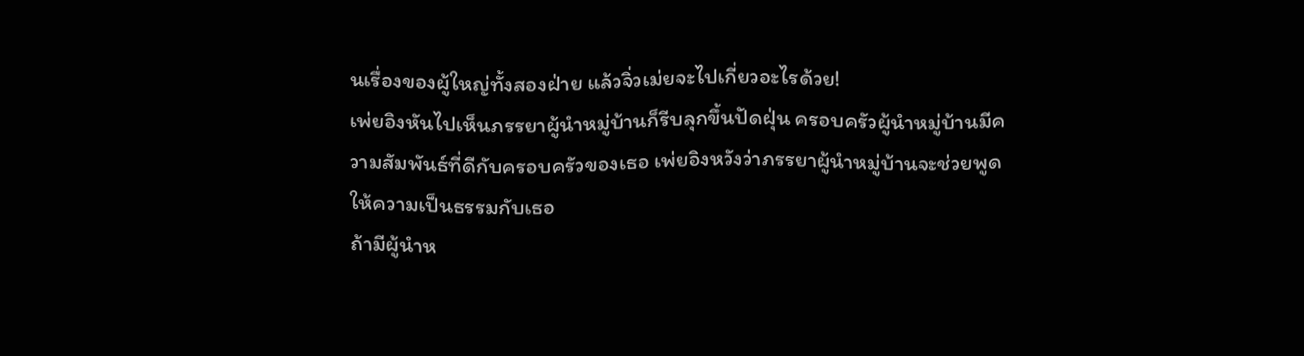นเรื่องของผู้ใหญ่ทั้งสองฝ่าย แล้วจิ่วเม่ยจะไปเกี่ยวอะไรด้วย!
เพ่ยอิงหันไปเห็นภรรยาผู้นำหมู่บ้านก็รีบลุกขึ้นปัดฝุ่น ครอบครัวผู้นำหมู่บ้านมีความสัมพันธ์ที่ดีกับครอบครัวของเธอ เพ่ยอิงหวังว่าภรรยาผู้นำหมู่บ้านจะช่วยพูดให้ความเป็นธรรมกับเธอ
ถ้ามีผู้นำห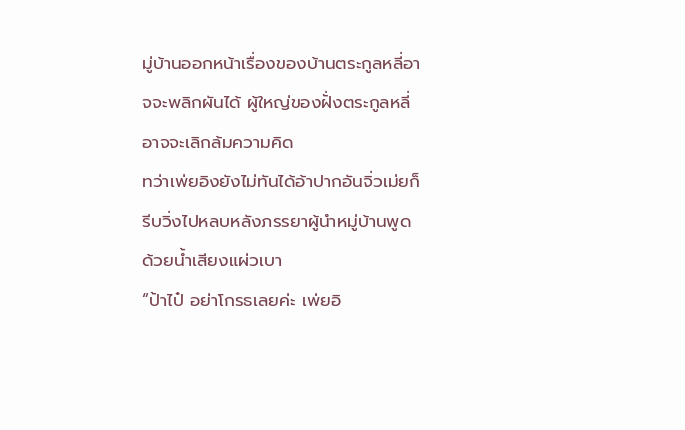มู่บ้านออกหน้าเรื่องของบ้านตระกูลหลี่อาจจะพลิกผันได้ ผู้ใหญ่ของฝั่งตระกูลหลี่อาจจะเลิกล้มความคิด
ทว่าเพ่ยอิงยังไม่ทันได้อ้าปากอันจิ่วเม่ยก็รีบวิ่งไปหลบหลังภรรยาผู้นำหมู่บ้านพูดด้วยน้ำเสียงแผ่วเบา
“ป้าไป๋ อย่าโกรธเลยค่ะ เพ่ยอิ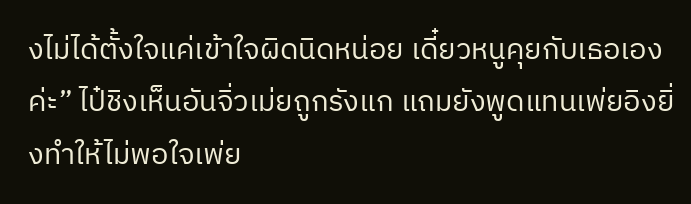งไม่ได้ตั้งใจแค่เข้าใจผิดนิดหน่อย เดี๋ยวหนูคุยกับเธอเองค่ะ” ไป๋ชิงเห็นอันจิ่วเม่ยถูกรังแก แถมยังพูดแทนเพ่ยอิงยิ่งทำให้ไม่พอใจเพ่ย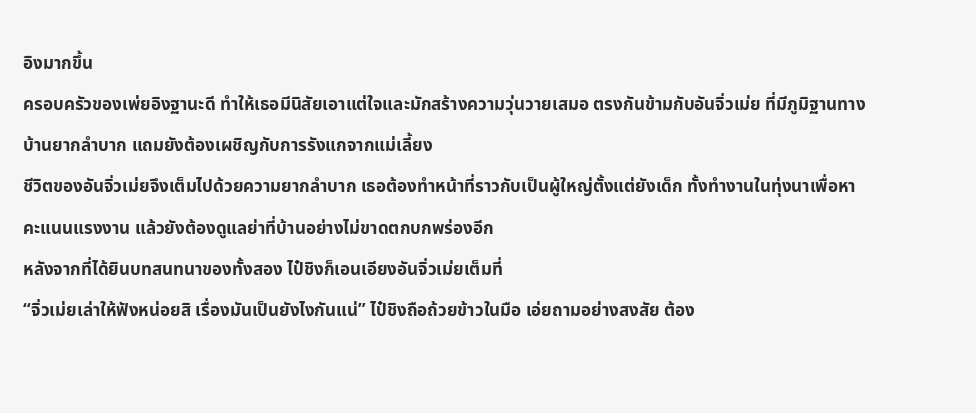อิงมากขึ้น
ครอบครัวของเพ่ยอิงฐานะดี ทำให้เธอมีนิสัยเอาแต่ใจและมักสร้างความวุ่นวายเสมอ ตรงกันข้ามกับอันจิ่วเม่ย ที่มีภูมิฐานทางบ้านยากลำบาก แถมยังต้องเผชิญกับการรังแกจากแม่เลี้ยง
ชีวิตของอันจิ่วเม่ยจึงเต็มไปด้วยความยากลำบาก เธอต้องทำหน้าที่ราวกับเป็นผู้ใหญ่ตั้งแต่ยังเด็ก ทั้งทำงานในทุ่งนาเพื่อหาคะแนนแรงงาน แล้วยังต้องดูแลย่าที่บ้านอย่างไม่ขาดตกบกพร่องอีก
หลังจากที่ได้ยินบทสนทนาของทั้งสอง ไป๋ชิงก็เอนเอียงอันจิ่วเม่ยเต็มที่
“จิ่วเม่ยเล่าให้ฟังหน่อยสิ เรื่องมันเป็นยังไงกันแน่” ไป๋ชิงถือถ้วยข้าวในมือ เอ่ยถามอย่างสงสัย ต้อง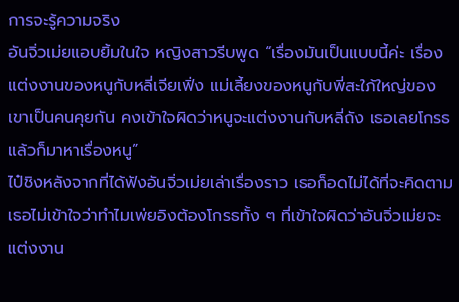การจะรู้ความจริง
อันจิ่วเม่ยแอบยิ้มในใจ หญิงสาวรีบพูด “เรื่องมันเป็นแบบนี้ค่ะ เรื่องแต่งงานของหนูกับหลี่เจียเฟิ่ง แม่เลี้ยงของหนูกับพี่สะใภ้ใหญ่ของเขาเป็นคนคุยกัน คงเข้าใจผิดว่าหนูจะแต่งงานกับหลี่ถัง เธอเลยโกรธแล้วก็มาหาเรื่องหนู”
ไป๋ชิงหลังจากที่ได้ฟังอันจิ่วเม่ยเล่าเรื่องราว เธอก็อดไม่ได้ที่จะคิดตาม เธอไม่เข้าใจว่าทำไมเพ่ยอิงต้องโกรธทั้ง ๆ ที่เข้าใจผิดว่าอันจิ่วเม่ยจะแต่งงาน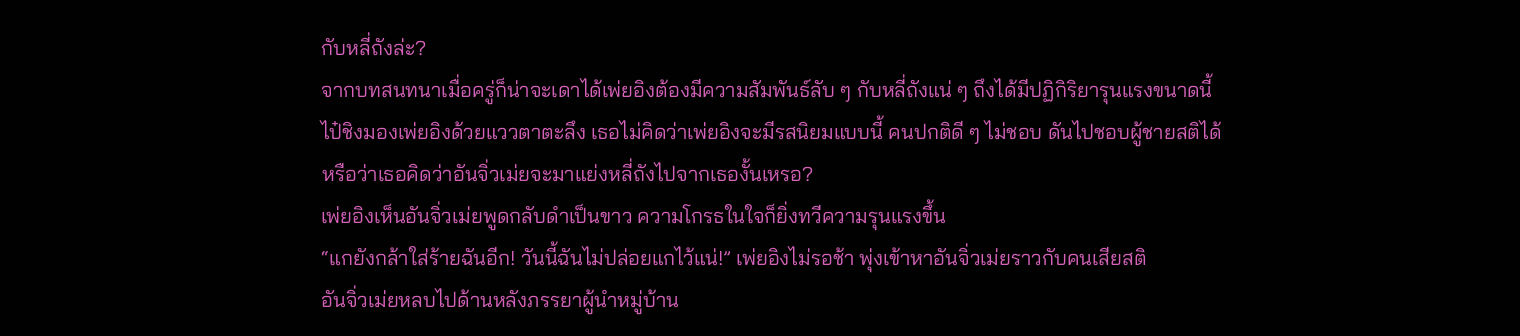กับหลี่ถังล่ะ?
จากบทสนทนาเมื่อครู่ก็น่าจะเดาได้เพ่ยอิงต้องมีความสัมพันธ์ลับ ๆ กับหลี่ถังแน่ ๆ ถึงได้มีปฏิกิริยารุนแรงขนาดนี้
ไป๋ชิงมองเพ่ยอิงด้วยแววตาตะลึง เธอไม่คิดว่าเพ่ยอิงจะมีรสนิยมแบบนี้ คนปกติดี ๆ ไม่ชอบ ดันไปชอบผู้ชายสติได้
หรือว่าเธอคิดว่าอันจิ่วเม่ยจะมาแย่งหลี่ถังไปจากเธองั้นเหรอ?
เพ่ยอิงเห็นอันจิ่วเม่ยพูดกลับดำเป็นขาว ความโกรธในใจก็ยิ่งทวีความรุนแรงขึ้น
“แกยังกล้าใส่ร้ายฉันอีก! วันนี้ฉันไม่ปล่อยแกไว้แน่!” เพ่ยอิงไม่รอช้า พุ่งเข้าหาอันจิ่วเม่ยราวกับคนเสียสติ
อันจิ่วเม่ยหลบไปด้านหลังภรรยาผู้นำหมู่บ้าน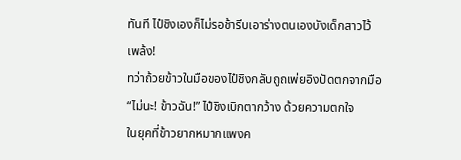ทันที ไป๋ชิงเองก็ไม่รอช้ารีบเอาร่างตนเองบังเด็กสาวไว้
เพล้ง!
ทว่าถ้วยข้าวในมือของไป๋ชิงกลับถูถเพ่ยอิงปัดตกจากมือ
“ไม่นะ! ข้าวฉัน!” ไป๋ชิงเบิกตากว้าง ด้วยความตกใจ
ในยุคที่ข้าวยากหมากแพงค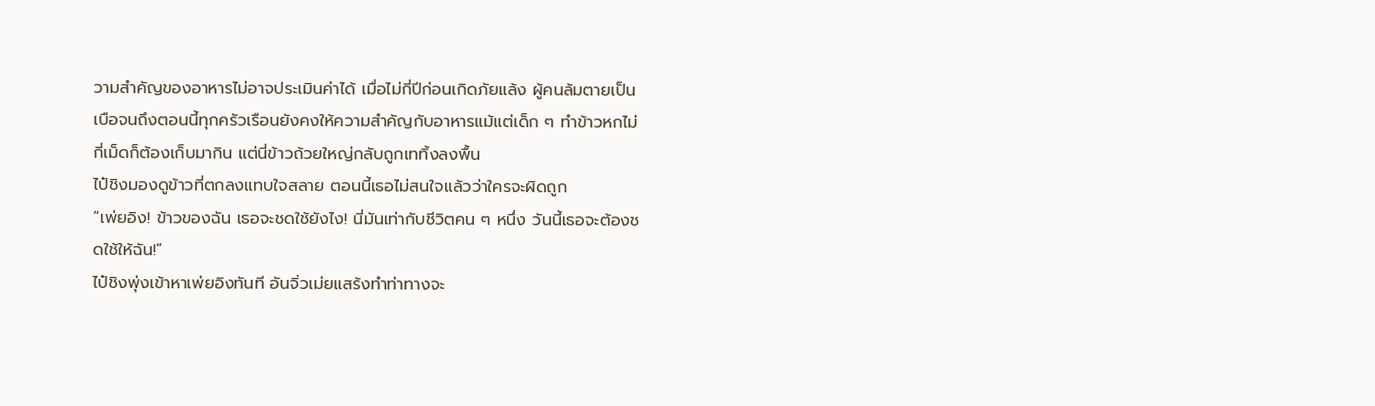วามสำคัญของอาหารไม่อาจประเมินค่าได้ เมื่อไม่กี่ปีก่อนเกิดภัยแล้ง ผู้คนล้มตายเป็นเบือจนถึงตอนนี้ทุกครัวเรือนยังคงให้ความสำคัญกับอาหารแม้แต่เด็ก ๆ ทำข้าวหกไม่กี่เม็ดก็ต้องเก็บมากิน แต่นี่ข้าวถ้วยใหญ่กลับถูกเททิ้งลงพื้น
ไป๋ชิงมองดูข้าวที่ตกลงแทบใจสลาย ตอนนี้เธอไม่สนใจแล้วว่าใครจะผิดถูก
“เพ่ยอิง! ข้าวของฉัน เธอจะชดใช้ยังไง! นี่มันเท่ากับชีวิตคน ๆ หนึ่ง วันนี้เธอจะต้องชดใช้ให้ฉัน!”
ไป๋ชิงพุ่งเข้าหาเพ่ยอิงทันที อันจิ่วเม่ยแสร้งทำท่าทางจะ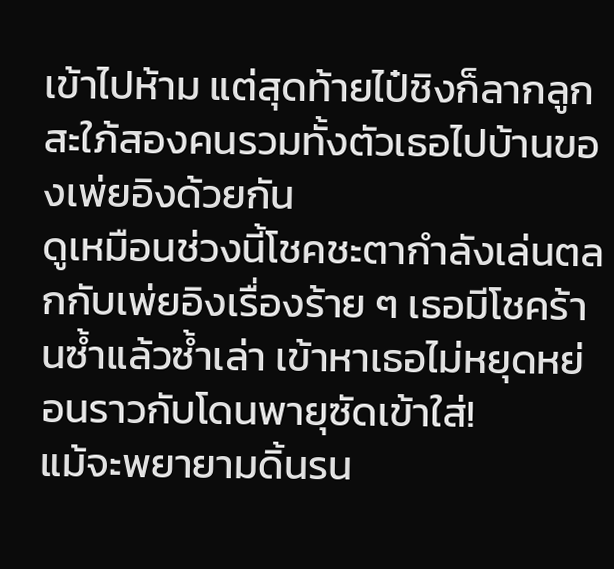เข้าไปห้าม แต่สุดท้ายไป๋ชิงก็ลากลูกสะใภ้สองคนรวมทั้งตัวเธอไปบ้านของเพ่ยอิงด้วยกัน
ดูเหมือนช่วงนี้โชคชะตากำลังเล่นตลกกับเพ่ยอิงเรื่องร้าย ๆ เธอมีโชคร้านซ้ำแล้วซ้ำเล่า เข้าหาเธอไม่หยุดหย่อนราวกับโดนพายุซัดเข้าใส่!
แม้จะพยายามดิ้นรน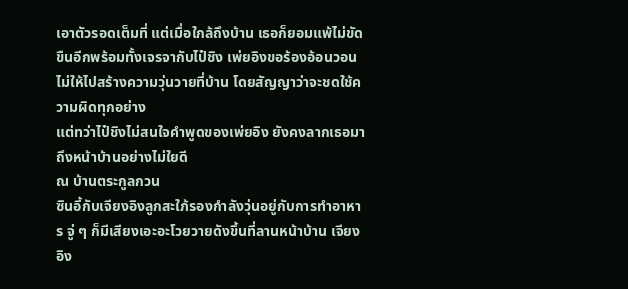เอาตัวรอดเต็มที่ แต่เมื่อใกล้ถึงบ้าน เธอก็ยอมแพ้ไม่ขัดขืนอีกพร้อมทั้งเจรจากับไป๋ชิง เพ่ยอิงขอร้องอ้อนวอนไม่ให้ไปสร้างความวุ่นวายที่บ้าน โดยสัญญาว่าจะชดใช้ความผิดทุกอย่าง
แต่ทว่าไป๋ชิงไม่สนใจคำพูดของเพ่ยอิง ยังคงลากเธอมาถึงหน้าบ้านอย่างไม่ใยดี
ณ บ้านตระกูลกวน
ซินอี้กับเจียงอิงลูกสะใภ้รองกำลังวุ่นอยู่กับการทำอาหาร จู่ ๆ ก็มีเสียงเอะอะโวยวายดังขึ้นที่ลานหน้าบ้าน เจียงอิง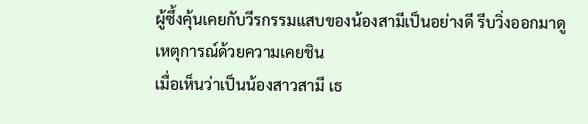ผู้ซึ้งคุ้นเคยกับวีรกรรมแสบของน้องสามีเป็นอย่างดี รีบวิ่งออกมาดูเหตุการณ์ด้วยความเคยชิน
เมื่อเห็นว่าเป็นน้องสาวสามี เธ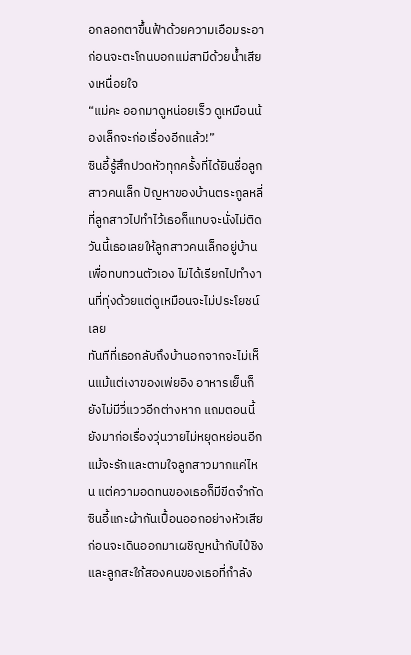อกลอกตาขึ้นฟ้าด้วยความเอือมระอา ก่อนจะตะโกนบอกแม่สามีด้วยน้ำเสียงเหนื่อยใจ
“แม่คะ ออกมาดูหน่อยเร็ว ดูเหมือนน้องเล็กจะก่อเรื่องอีกแล้ว!”
ซินอี้รู้สึกปวดหัวทุกครั้งที่ได้ยินชื่อลูกสาวคนเล็ก ปัญหาของบ้านตระกูลหลี่ที่ลูกสาวไปทำไว้เธอก็แทบจะนั่งไม่ติด
วันนี้เธอเลยให้ลูกสาวคนเล็กอยู่บ้านเพื่อทบทวนตัวเอง ไม่ได้เรียกไปทำงานที่ทุ่งด้วยแต่ดูเหมือนจะไม่ประโยชน์เลย
ทันทีที่เธอกลับถึงบ้านอกจากจะไม่เห็นแม้แต่เงาของเพ่ยอิง อาหารเย็นก็ยังไม่มีวี่แววอีกต่างหาก แถมตอนนี้ยังมาก่อเรื่องวุ่นวายไม่หยุดหย่อนอีก
แม้จะรักและตามใจลูกสาวมากแค่ไหน แต่ความอดทนของเธอก็มีขีดจำกัด
ซินอี้แกะผ้ากันเปื้อนออกอย่างหัวเสียก่อนจะเดินออกมาเผชิญหน้ากับไป๋ชิงและลูกสะใภ้สองคนของเธอที่กำลัง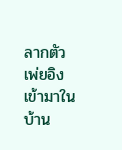ลากตัวเพ่ยอิงเข้ามาในบ้าน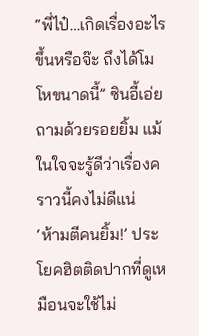“พี่ไป๋…เกิดเรื่องอะไรขึ้นหรือจ๊ะ ถึงได้โมโหขนาดนี้” ซินอี้เอ่ยถามด้วยรอยยิ้ม แม้ในใจจะรู้ดีว่าเรื่องคราวนี้คงไม่ดีแน่
‘ห้ามตีคนยิ้ม!’ ประโยคฮิตติดปากที่ดูเหมือนจะใช้ไม่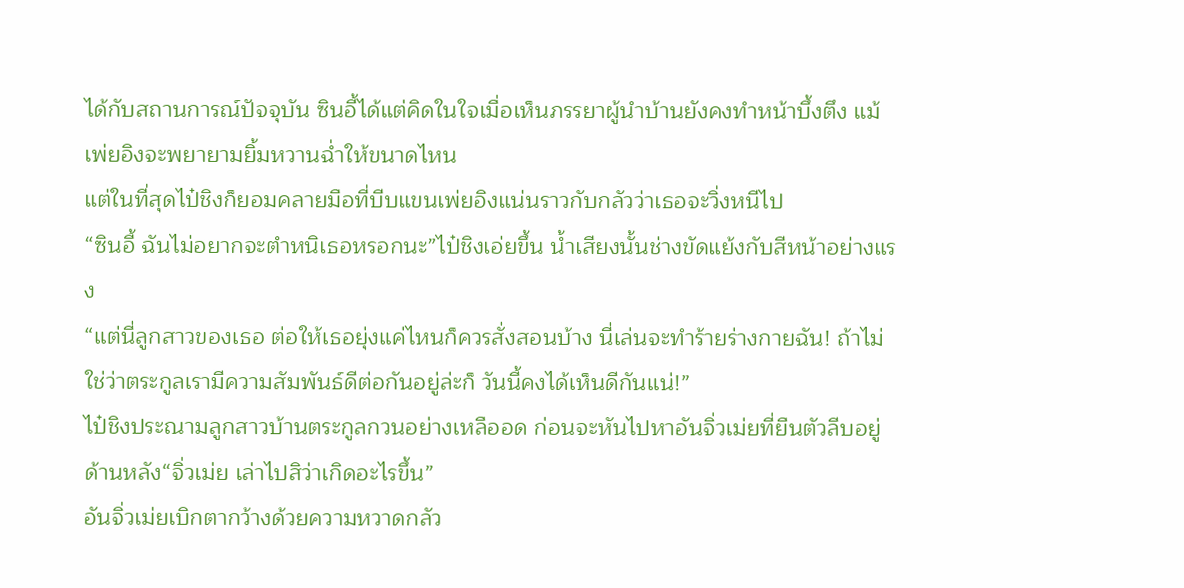ได้กับสถานการณ์ปัจจุบัน ซินอี้ได้แต่คิดในใจเมื่อเห็นภรรยาผู้นำบ้านยังคงทำหน้าบึ้งตึง แม้เพ่ยอิงจะพยายามยิ้มหวานฉ่ำให้ขนาดไหน
แต่ในที่สุดไป๋ชิงก็ยอมคลายมือที่บีบแขนเพ่ยอิงแน่นราวกับกลัวว่าเธอจะวิ่งหนีไป
“ซินอี้ ฉันไม่อยากจะตำหนิเธอหรอกนะ”ไป๋ชิงเอ่ยขึ้น น้ำเสียงนั้นช่างขัดแย้งกับสีหน้าอย่างแรง
“แต่นี่ลูกสาวของเธอ ต่อให้เธอยุ่งแค่ไหนก็ควรสั่งสอนบ้าง นี่เล่นจะทำร้ายร่างกายฉัน! ถ้าไม่ใช่ว่าตระกูลเรามีความสัมพันธ์ดีต่อกันอยู่ล่ะก็ วันนี้คงได้เห็นดีกันแน่!”
ไป๋ชิงประณามลูกสาวบ้านตระกูลกวนอย่างเหลืออด ก่อนจะหันไปหาอันจิ่วเม่ยที่ยืนตัวลีบอยู่ด้านหลัง“จิ่วเม่ย เล่าไปสิว่าเกิดอะไรขึ้น”
อันจิ่วเม่ยเบิกตากว้างด้วยความหวาดกลัว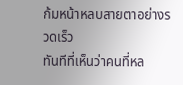ก้มหน้าหลบสายตาอย่างรวดเร็ว
ทันทีที่เห็นว่าคนที่หล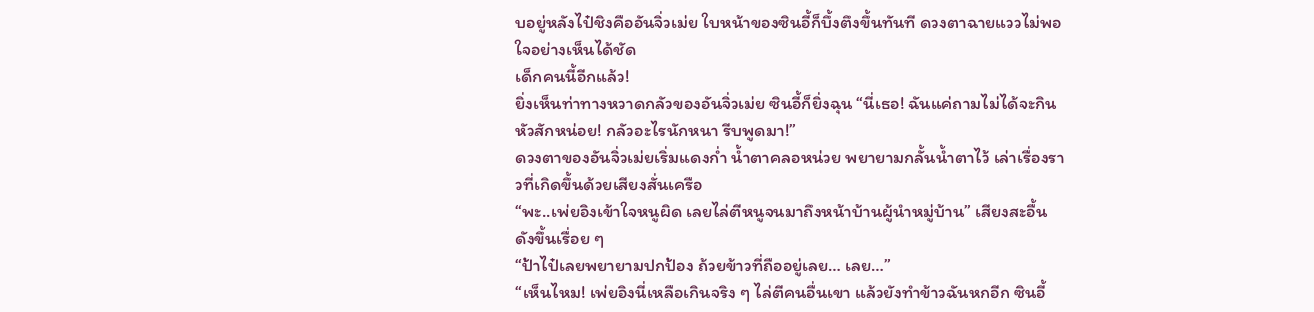บอยู่หลังไป๋ชิงคืออันจิ่วเม่ย ใบหน้าของซินอี้ก็บึ้งตึงขึ้นทันที ดวงตาฉายแววไม่พอใจอย่างเห็นได้ชัด
เด็กคนนี้อีกแล้ว!
ยิ่งเห็นท่าทางหวาดกลัวของอันจิ่วเม่ย ซินอี้ก็ยิ่งฉุน “นี่เธอ! ฉันแค่ถามไม่ได้จะกินหัวสักหน่อย! กลัวอะไรนักหนา รีบพูดมา!”
ดวงตาของอันจิ่วเม่ยเริ่มแดงก่ำ น้ำตาคลอหน่วย พยายามกลั้นน้ำตาไว้ เล่าเรื่องราวที่เกิดขึ้นด้วยเสียงสั่นเครือ
“พะ..เพ่ยอิงเข้าใจหนูผิด เลยไล่ตีหนูจนมาถึงหน้าบ้านผู้นำหมู่บ้าน” เสียงสะอื้นดังขึ้นเรื่อย ๆ
“ป้าไป๋เลยพยายามปกป้อง ถ้วยข้าวที่ถืออยู่เลย… เลย…”
“เห็นไหม! เพ่ยอิงนี่เหลือเกินจริง ๆ ไล่ตีคนอื่นเขา แล้วยังทำข้าวฉันหกอีก ซินอี้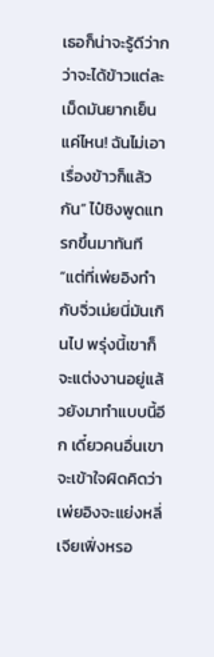เธอก็น่าจะรู้ดีว่ากว่าจะได้ข้าวแต่ละเม็ดมันยากเย็นแค่ไหน! ฉันไม่เอาเรื่องข้าวก็แล้วกัน” ไป๋ชิงพูดแทรกขึ้นมาทันที
“แต่ที่เพ่ยอิงทำกับจิ่วเม่ยนี่มันเกินไป พรุ่งนี้เขาก็จะแต่งงานอยู่แล้วยังมาทำแบบนี้อีก เดี๋ยวคนอื่นเขาจะเข้าใจผิดคิดว่าเพ่ยอิงจะแย่งหลี่เจียเฟิ่งหรอ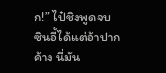ก!” ไป๋ชิงพูดจบ ซินอี้ได้แต่อ้าปากค้าง นี่มัน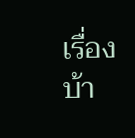เรื่องบ้า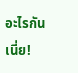อะไรกันเนี่ย!